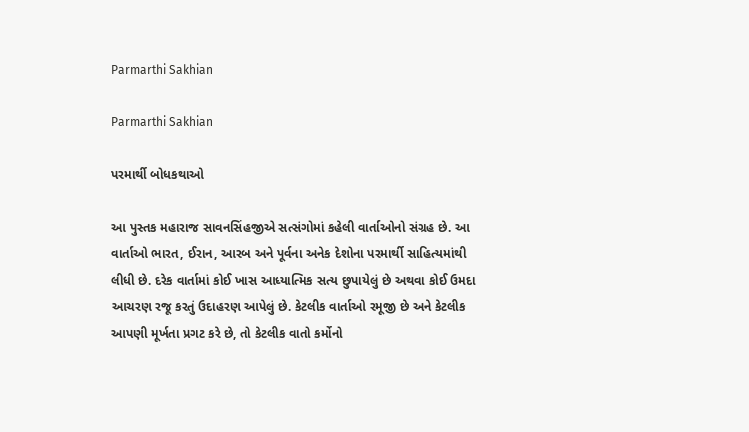Parmarthi Sakhian

Parmarthi Sakhian

પરમાર્થી બોધકથાઓ

આ પુસ્તક મહારાજ સાવનસિંહજીએ સત્સંગોમાં કહેલી વાર્તાઓનો સંગ્રહ છે. આ વાર્તાઓ ભારત, ઈરાન, આરબ અને પૂર્વના અનેક દેશોના પરમાર્થી સાહિત્યમાંથી લીધી છે. દરેક વાર્તામાં કોઈ ખાસ આધ્યાત્મિક સત્ય છુપાયેલું છે અથવા કોઈ ઉમદા આચરણ રજૂ કરતું ઉદાહરણ આપેલું છે. કેટલીક વાર્તાઓ રમૂજી છે અને કેટલીક આપણી મૂર્ખતા પ્રગટ કરે છે, તો કેટલીક વાતો કર્મોનો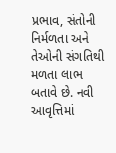પ્રભાવ, સંતોની નિર્મળતા અને તેઓની સંગતિથી મળતા લાભ બતાવે છે. નવી આવૃત્તિમાં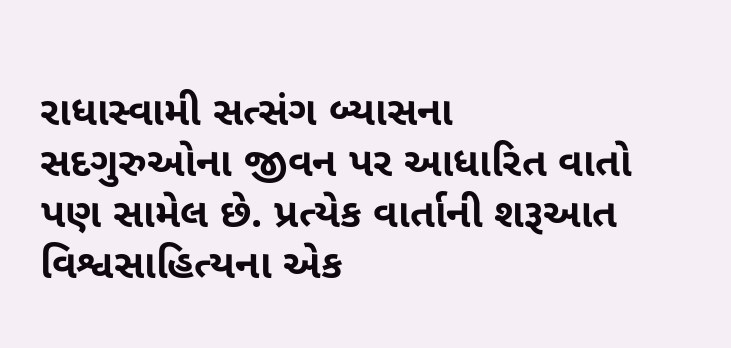રાધાસ્વામી સત્સંગ બ્યાસના સદગુરુઓના જીવન પર આધારિત વાતો પણ સામેલ છે. પ્રત્યેક વાર્તાની શરૂઆત વિશ્વસાહિત્યના એક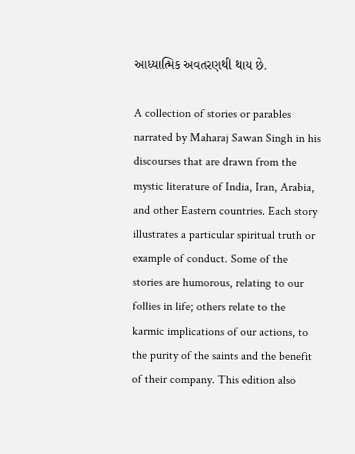આધ્યાત્મિક અવતરણથી થાય છે.

A collection of stories or parables narrated by Maharaj Sawan Singh in his discourses that are drawn from the mystic literature of India, Iran, Arabia, and other Eastern countries. Each story illustrates a particular spiritual truth or example of conduct. Some of the stories are humorous, relating to our follies in life; others relate to the karmic implications of our actions, to the purity of the saints and the benefit of their company. This edition also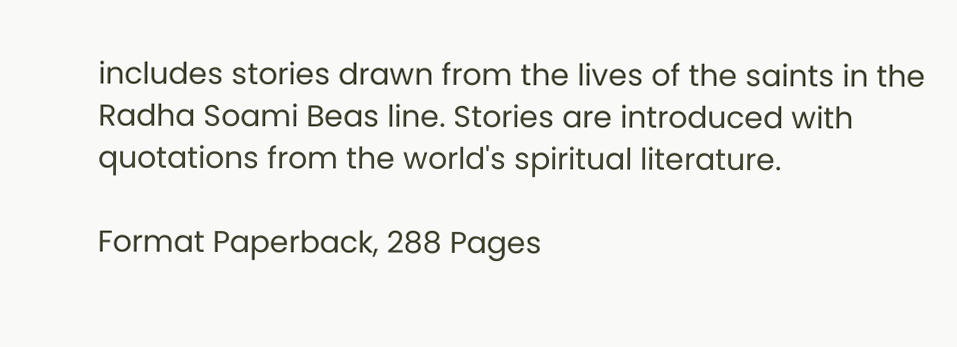includes stories drawn from the lives of the saints in the Radha Soami Beas line. Stories are introduced with quotations from the world's spiritual literature.

Format Paperback, 288 Pages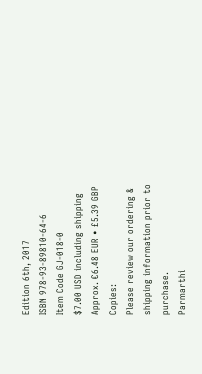Edition 6th, 2017
ISBN 978-93-89810-64-6
Item Code GJ-018-0
$7.00 USD including shipping
Approx. €6.48 EUR • £5.39 GBP
Copies:
Please review our ordering & shipping information prior to purchase.
Parmarthi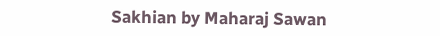Sakhian by Maharaj Sawan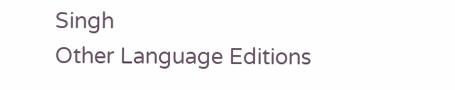Singh
Other Language Editions